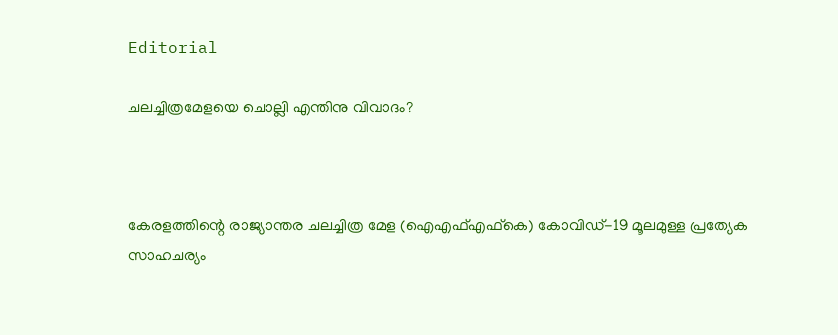Editorial

ചലച്ചിത്രമേളയെ ചൊല്ലി എന്തിനു വിവാദം?



കേരളത്തിന്റെ രാജ്യാന്തര ചലച്ചിത്ര മേള (ഐഎഫ്എഫ്കെ) കോവിഡ്-19 മൂലമുള്ള പ്രത്യേക സാഹചര്യം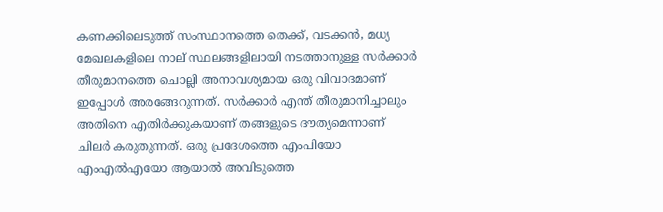കണക്കിലെടുത്ത് സംസ്ഥാനത്തെ തെക്ക്, വടക്കന്‍, മധ്യ മേഖലകളിലെ നാല് സ്ഥലങ്ങളിലായി നടത്താനുള്ള സര്‍ക്കാര്‍ തീരുമാനത്തെ ചൊല്ലി അനാവശ്യമായ ഒരു വിവാദമാണ് ഇപ്പോള്‍ അരങ്ങേറുന്നത്. സര്‍ക്കാര്‍ എന്ത് തീരുമാനിച്ചാലും അതിനെ എതിര്‍ക്കുകയാണ് തങ്ങളുടെ ദൗത്യമെന്നാണ് ചിലര്‍ കരുതുന്നത്. ഒരു പ്രദേശത്തെ എംപിയോ എംഎല്‍എയോ ആയാല്‍ അവിടുത്തെ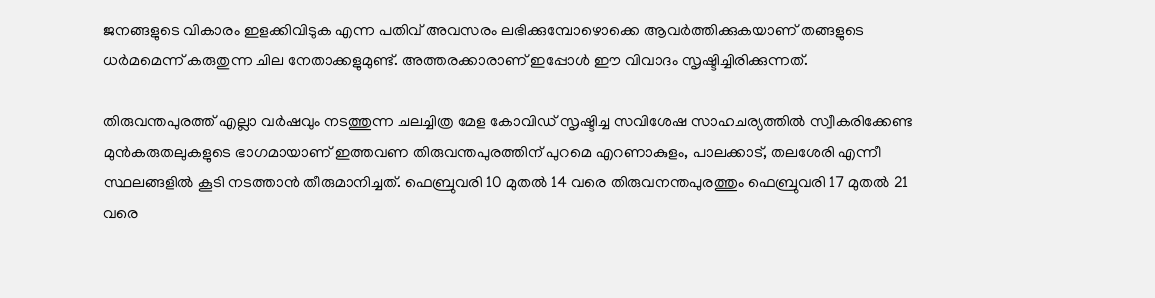ജനങ്ങളുടെ വികാരം ഇളക്കിവിടുക എന്ന പതിവ് അവസരം ലഭിക്കുമ്പോഴൊക്കെ ആവര്‍ത്തിക്കുകയാണ് തങ്ങളുടെ ധര്‍മമെന്ന് കരുതുന്ന ചില നേതാക്കളുമുണ്ട്. അത്തരക്കാരാണ് ഇപ്പോള്‍ ഈ വിവാദം സൃഷ്ടിച്ചിരിക്കുന്നത്.

തിരുവന്തപുരത്ത് എല്ലാ വര്‍ഷവും നടത്തുന്ന ചലച്ചിത്ര മേള കോവിഡ് സൃഷ്ടിച്ച സവിശേഷ സാഹചര്യത്തില്‍ സ്വീകരിക്കേണ്ട മുന്‍കരുതലുകളുടെ ഭാഗമായാണ് ഇത്തവണ തിരുവന്തപുരത്തിന് പുറമെ എറണാകുളം, പാലക്കാട്, തലശേരി എന്നീ സ്ഥലങ്ങളില്‍ കൂടി നടത്താന്‍ തീരുമാനിച്ചത്. ഫെബ്രുവരി 10 മുതല്‍ 14 വരെ തിരുവനന്തപുരത്തും ഫെബ്രുവരി 17 മുതല്‍ 21 വരെ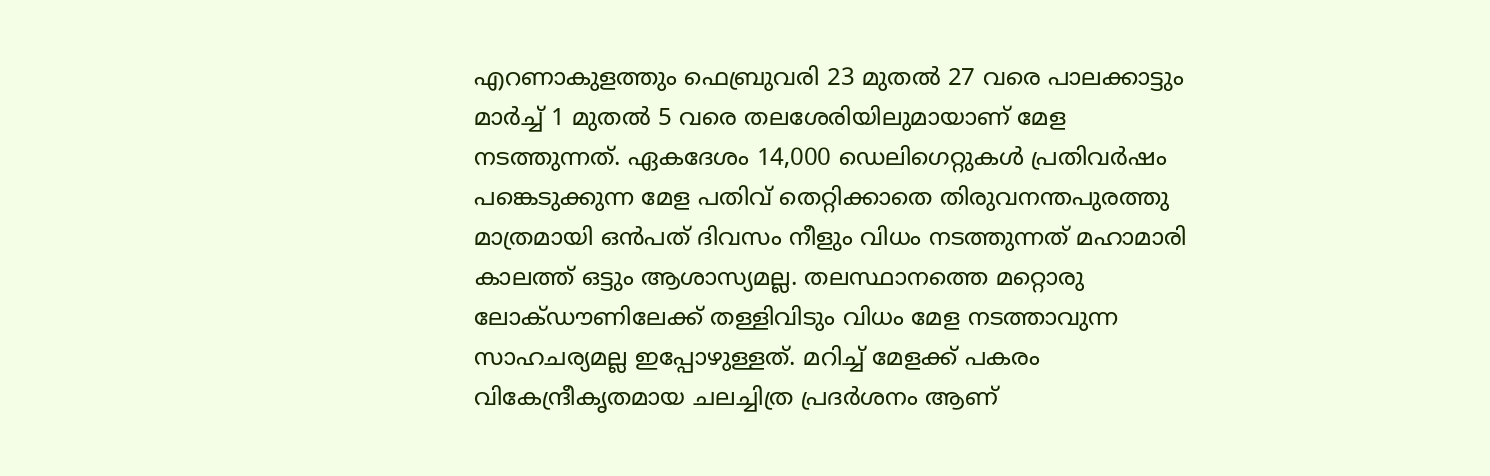എറണാകുളത്തും ഫെബ്രുവരി 23 മുതല്‍ 27 വരെ പാലക്കാട്ടും മാര്‍ച്ച് 1 മുതല്‍ 5 വരെ തലശേരിയിലുമായാണ് മേള നടത്തുന്നത്. ഏകദേശം 14,000 ഡെലിഗെറ്റുകള്‍ പ്രതിവര്‍ഷം പങ്കെടുക്കുന്ന മേള പതിവ് തെറ്റിക്കാതെ തിരുവനന്തപുരത്തു മാത്രമായി ഒന്‍പത് ദിവസം നീളും വിധം നടത്തുന്നത് മഹാമാരി കാലത്ത് ഒട്ടും ആശാസ്യമല്ല. തലസ്ഥാനത്തെ മറ്റൊരു ലോക്ഡൗണിലേക്ക് തള്ളിവിടും വിധം മേള നടത്താവുന്ന സാഹചര്യമല്ല ഇപ്പോഴുള്ളത്. മറിച്ച് മേളക്ക് പകരം വികേന്ദ്രീകൃതമായ ചലച്ചിത്ര പ്രദര്‍ശനം ആണ്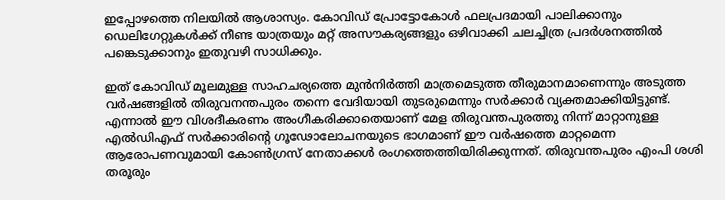ഇപ്പോഴത്തെ നിലയില്‍ ആശാസ്യം. കോവിഡ് പ്രോട്ടോകോള്‍ ഫലപ്രദമായി പാലിക്കാനും ഡെലിഗേറ്റുകള്‍ക്ക് നീണ്ട യാത്രയും മറ്റ് അസൗകര്യങ്ങളും ഒഴിവാക്കി ചലച്ചിത്ര പ്രദര്‍ശനത്തില്‍ പങ്കെടുക്കാനും ഇതുവഴി സാധിക്കും.

ഇത് കോവിഡ് മൂലമുള്ള സാഹചര്യത്തെ മുന്‍നിര്‍ത്തി മാത്രമെടുത്ത തീരുമാനമാണെന്നും അടുത്ത വര്‍ഷങ്ങളില്‍ തിരുവനന്തപുരം തന്നെ വേദിയായി തുടരുമെന്നും സര്‍ക്കാര്‍ വ്യക്തമാക്കിയിട്ടുണ്ട്. എന്നാല്‍ ഈ വിശദീകരണം അംഗീകരിക്കാതെയാണ് മേള തിരുവന്തപുരത്തു നിന്ന് മാറ്റാനുള്ള എല്‍ഡിഎഫ് സര്‍ക്കാരിന്റെ ഗൂഢോലോചനയുടെ ഭാഗമാണ് ഈ വര്‍ഷത്തെ മാറ്റമെന്ന ആരോപണവുമായി കോണ്‍ഗ്രസ് നേതാക്കള്‍ രംഗത്തെത്തിയിരിക്കുന്നത്. തിരുവന്തപുരം എംപി ശശി തരൂരും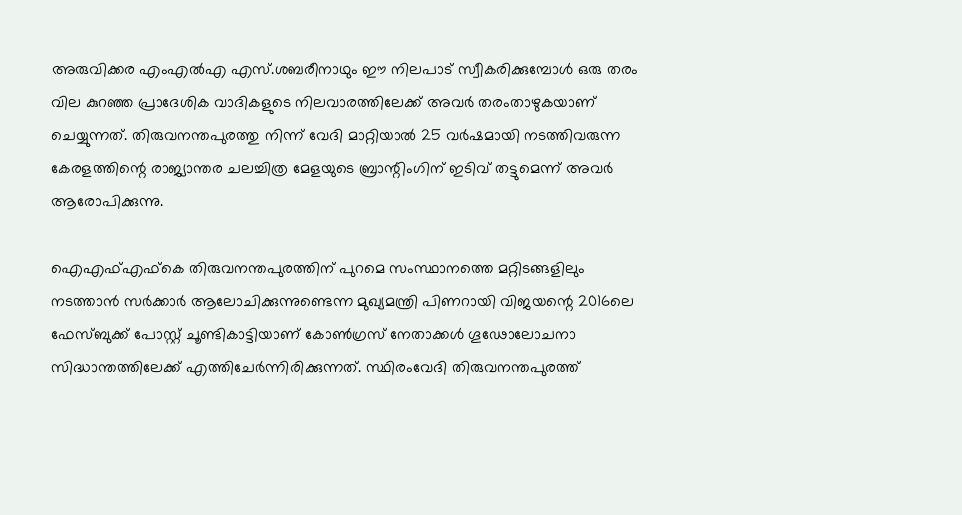അരുവിക്കര എംഎല്‍എ എസ്.ശബരീനാഥും ഈ നിലപാട് സ്വീകരിക്കുമ്പോള്‍ ഒരു തരം വില കുറഞ്ഞ പ്രാദേശിക വാദികളുടെ നിലവാരത്തിലേക്ക് അവര്‍ തരംതാഴുകയാണ് ചെയ്യുന്നത്. തിരുവനന്തപുരത്തു നിന്ന് വേദി മാറ്റിയാല്‍ 25 വര്‍ഷമായി നടത്തിവരുന്ന കേരളത്തിന്റെ രാജ്യാന്തര ചലച്ചിത്ര മേളയുടെ ബ്രാന്റിംഗിന് ഇടിവ് തട്ടുമെന്ന് അവര്‍ ആരോപിക്കുന്നു.

ഐഎഫ്എഫ്കെ തിരുവനന്തപുരത്തിന് പുറമെ സംസ്ഥാനത്തെ മറ്റിടങ്ങളിലും നടത്താന്‍ സര്‍ക്കാര്‍ ആലോചിക്കുന്നുണ്ടെന്ന മുഖ്യമന്ത്രി പിണറായി വിജയന്റെ 2016ലെ ഫേസ്ബുക്ക് പോസ്റ്റ് ചൂണ്ടികാട്ടിയാണ് കോണ്‍ഗ്രസ് നേതാക്കള്‍ ഗൂഢോലോചനാ സിദ്ധാന്തത്തിലേക്ക് എത്തിചേര്‍ന്നിരിക്കുന്നത്. സ്ഥിരംവേദി തിരുവനന്തപുരത്ത്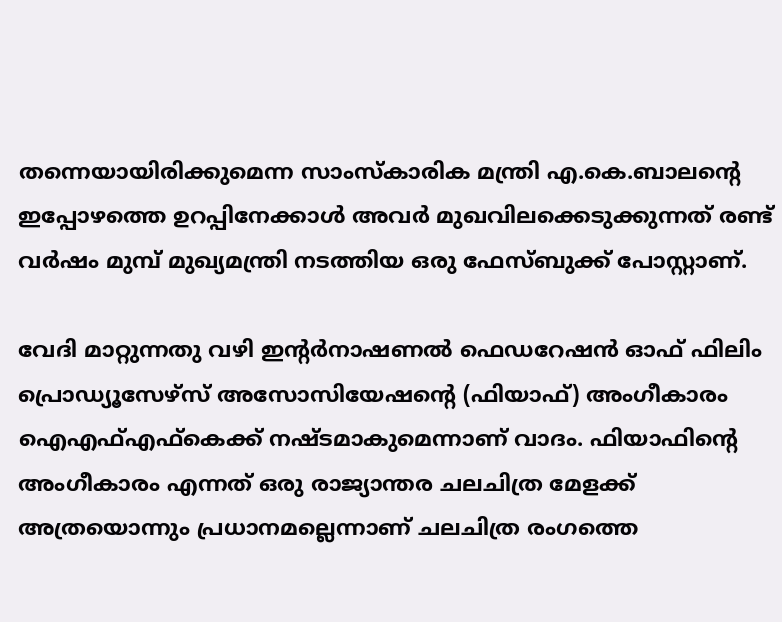തന്നെയായിരിക്കുമെന്ന സാംസ്‌കാരിക മന്ത്രി എ.കെ.ബാലന്റെ ഇപ്പോഴത്തെ ഉറപ്പിനേക്കാള്‍ അവര്‍ മുഖവിലക്കെടുക്കുന്നത് രണ്ട് വര്‍ഷം മുമ്പ് മുഖ്യമന്ത്രി നടത്തിയ ഒരു ഫേസ്ബുക്ക് പോസ്റ്റാണ്.

വേദി മാറ്റുന്നതു വഴി ഇന്റര്‍നാഷണല്‍ ഫെഡറേഷന്‍ ഓഫ് ഫിലിം പ്രൊഡ്യൂസേഴ്സ് അസോസിയേഷന്റെ (ഫിയാഫ്) അംഗീകാരം ഐഎഫ്എഫ്കെക്ക് നഷ്ടമാകുമെന്നാണ് വാദം. ഫിയാഫിന്റെ അംഗീകാരം എന്നത് ഒരു രാജ്യാന്തര ചലചിത്ര മേളക്ക് അത്രയൊന്നും പ്രധാനമല്ലെന്നാണ് ചലചിത്ര രംഗത്തെ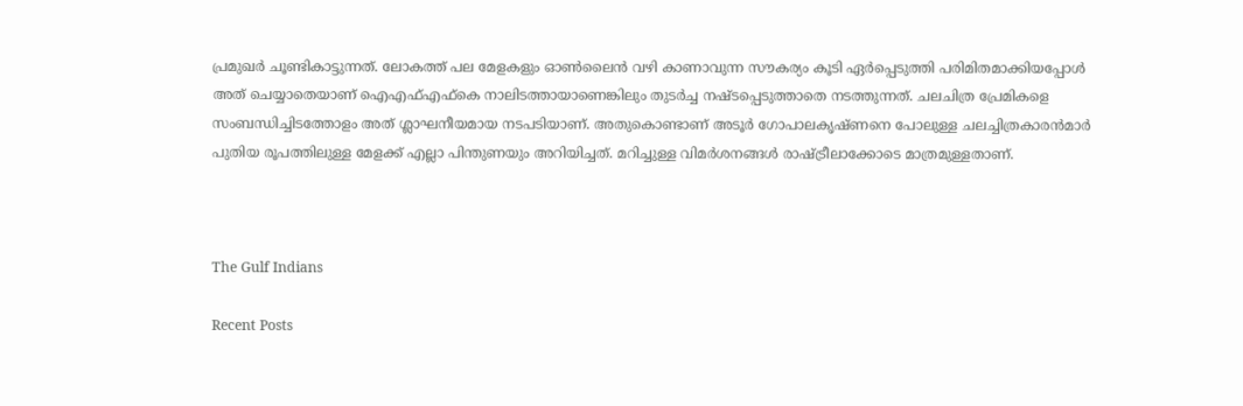പ്രമുഖര്‍ ചൂണ്ടികാട്ടുന്നത്. ലോകത്ത് പല മേളകളും ഓണ്‍ലൈന്‍ വഴി കാണാവുന്ന സൗകര്യം കൂടി ഏര്‍പ്പെടുത്തി പരിമിതമാക്കിയപ്പോള്‍ അത് ചെയ്യാതെയാണ് ഐഎഫ്എഫ്കെ നാലിടത്തായാണെങ്കിലും തുടര്‍ച്ച നഷ്ടപ്പെടുത്താതെ നടത്തുന്നത്. ചലചിത്ര പ്രേമികളെ സംബന്ധിച്ചിടത്തോളം അത് ശ്ലാഘനീയമായ നടപടിയാണ്. അതുകൊണ്ടാണ് അടൂര്‍ ഗോപാലകൃഷ്ണനെ പോലുള്ള ചലച്ചിത്രകാരന്‍മാര്‍ പുതിയ രൂപത്തിലുള്ള മേളക്ക് എല്ലാ പിന്തുണയും അറിയിച്ചത്. മറിച്ചുള്ള വിമര്‍ശനങ്ങള്‍ രാഷ്ട്രീലാക്കോടെ മാത്രമുള്ളതാണ്.



The Gulf Indians

Recent Posts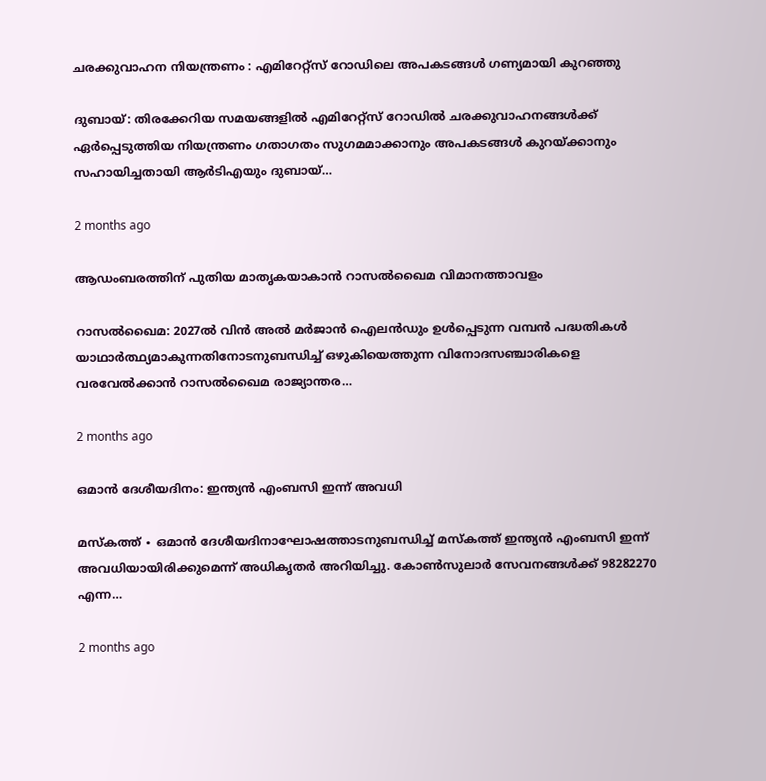ചരക്കുവാഹന നിയന്ത്രണം : എമിറേറ്റ്സ് റോഡിലെ അപകടങ്ങൾ ഗണ്യമായി കുറഞ്ഞു

ദുബായ്: തിരക്കേറിയ സമയങ്ങളിൽ എമിറേറ്റ്സ് റോഡിൽ ചരക്കുവാഹനങ്ങൾക്ക് ഏർപ്പെടുത്തിയ നിയന്ത്രണം ഗതാഗതം സുഗമമാക്കാനും അപകടങ്ങൾ കുറയ്ക്കാനും സഹായിച്ചതായി ആർടിഎയും ദുബായ്…

2 months ago

ആഡംബരത്തിന് പുതിയ മാതൃകയാകാൻ റാസൽഖൈമ വിമാനത്താവളം

റാസൽഖൈമ: 2027ൽ വിൻ അൽ മർജാൻ ഐലൻഡും ഉൾപ്പെടുന്ന വമ്പൻ പദ്ധതികൾ യാഥാർത്ഥ്യമാകുന്നതിനോടനുബന്ധിച്ച് ഒഴുകിയെത്തുന്ന വിനോദസഞ്ചാരികളെ വരവേൽക്കാൻ റാസൽഖൈമ രാജ്യാന്തര…

2 months ago

ഒമാൻ ദേശീയദിനം: ഇന്ത്യൻ എംബസി ഇന്ന് അവധി

മസ്‌കത്ത് ∙ ഒമാൻ ദേശീയദിനാഘോഷത്താടനുബന്ധിച്ച് മസ്‌കത്ത് ഇന്ത്യൻ എംബസി ഇന്ന് അവധിയായിരിക്കുമെന്ന് അധികൃതർ അറിയിച്ചു. കോൺസുലാർ സേവനങ്ങൾക്ക് 98282270 എന്ന…

2 months ago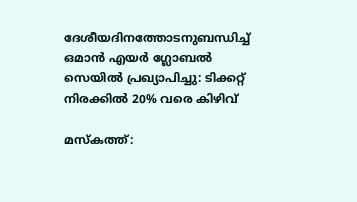ദേശീയദിനത്തോടനുബന്ധിച്ച് ഒമാൻ എയർ ഗ്ലോബൽ സെയിൽ പ്രഖ്യാപിച്ചു: ടിക്കറ്റ് നിരക്കിൽ 20% വരെ കിഴിവ്

മസ്‌കത്ത്: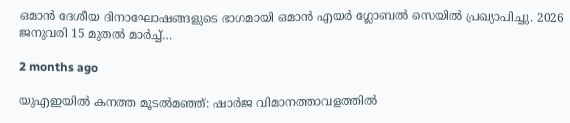ഒമാൻ ദേശീയ ദിനാഘോഷങ്ങളുടെ ഭാഗമായി ഒമാൻ എയർ ഗ്ലോബൽ സെയിൽ പ്രഖ്യാപിച്ചു. 2026 ജനുവരി 15 മുതൽ മാർച്ച്…

2 months ago

യുഎഇയിൽ കനത്ത മൂടൽമഞ്ഞ്: ഷാർജ വിമാനത്താവളത്തിൽ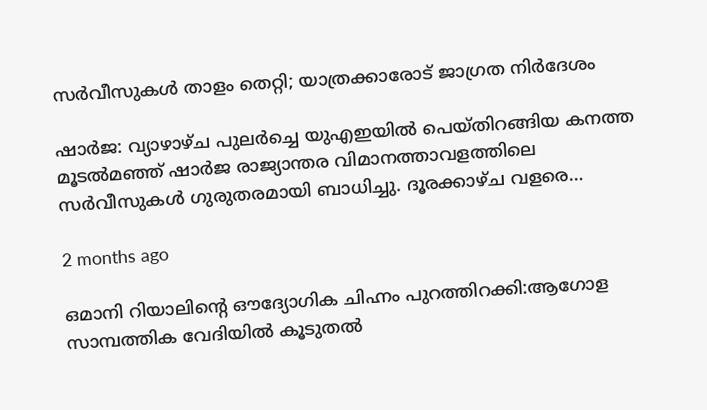സർവീസുകൾ താളം തെറ്റി; യാത്രക്കാരോട് ജാഗ്രത നിർദേശം

ഷാർജ: വ്യാഴാഴ്ച പുലർച്ചെ യുഎഇയിൽ പെയ്തിറങ്ങിയ കനത്ത മൂടൽമഞ്ഞ് ഷാർജ രാജ്യാന്തര വിമാനത്താവളത്തിലെ സർവീസുകൾ ഗുരുതരമായി ബാധിച്ചു. ദൂരക്കാഴ്ച വളരെ…

2 months ago

ഒമാനി റിയാലിന്റെ ഔദ്യോഗിക ചിഹ്നം പുറത്തിറക്കി:ആഗോള സാമ്പത്തിക വേദിയിൽ കൂടുതൽ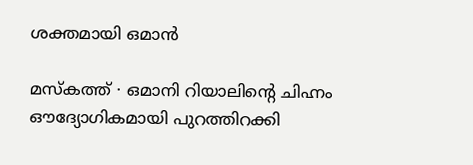ശക്തമായി ഒമാൻ

മസ്‌കത്ത് ∙ ഒമാനി റിയാലിന്റെ ചിഹ്നം ഔദ്യോഗികമായി പുറത്തിറക്കി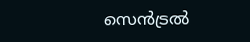സെൻട്രൽ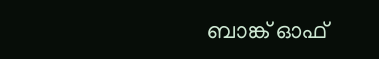ബാങ്ക് ഓഫ്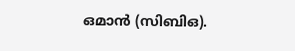ഒമാൻ (സിബിഒ).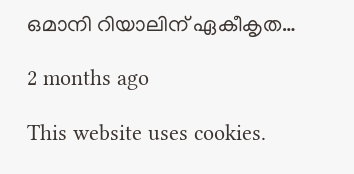ഒമാനി റിയാലിന് ഏകീകൃത…

2 months ago

This website uses cookies.